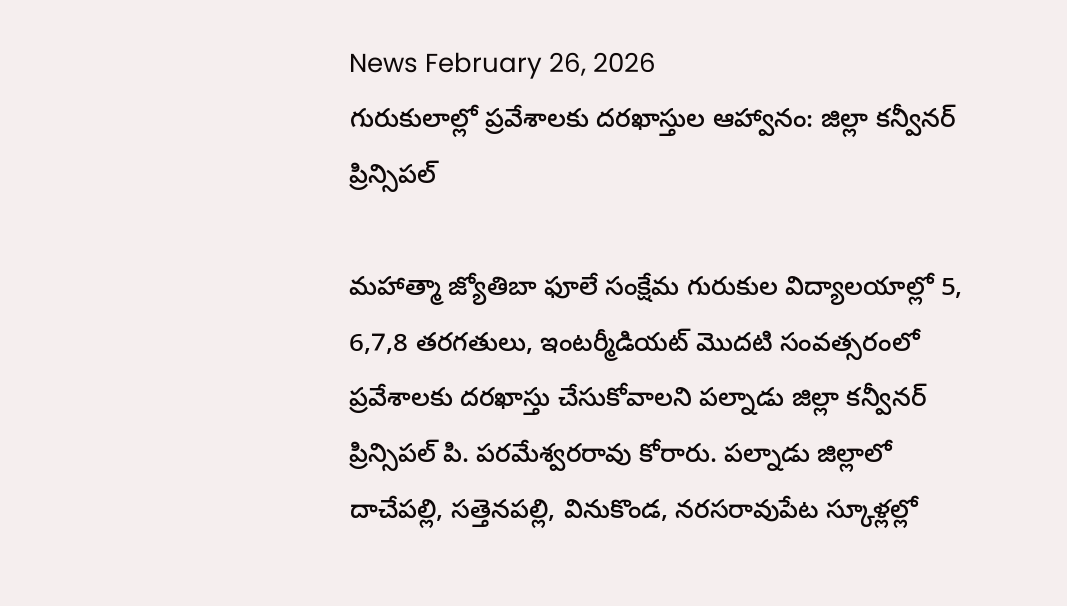News February 26, 2026
గురుకులాల్లో ప్రవేశాలకు దరఖాస్తుల ఆహ్వానం: జిల్లా కన్వీనర్ ప్రిన్సిపల్

మహాత్మా జ్యోతిబా ఫూలే సంక్షేమ గురుకుల విద్యాలయాల్లో 5, 6,7,8 తరగతులు, ఇంటర్మీడియట్ మొదటి సంవత్సరంలో ప్రవేశాలకు దరఖాస్తు చేసుకోవాలని పల్నాడు జిల్లా కన్వీనర్ ప్రిన్సిపల్ పి. పరమేశ్వరరావు కోరారు. పల్నాడు జిల్లాలో దాచేపల్లి, సత్తెనపల్లి, వినుకొండ, నరసరావుపేట స్కూళ్లల్లో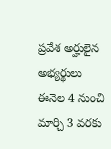ప్రవేశ అర్హులైన అభ్యర్థులు ఈనెల 4 నుంచి మార్చి 3 వరకు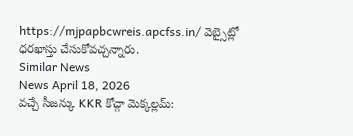https://mjpapbcwreis.apcfss.in/ వెబ్సైట్లో ధరఖాస్తు చేసుకోవచ్చన్నారు.
Similar News
News April 18, 2026
వచ్చే సీజన్కు KKR కోచ్గా మెక్కల్లమ్: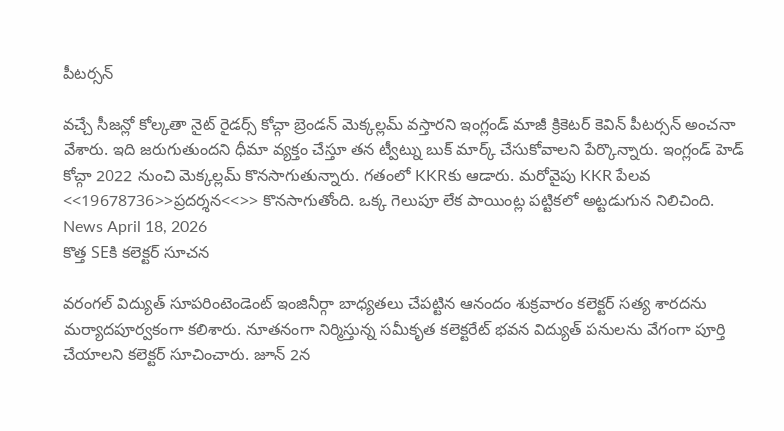పీటర్సన్

వచ్చే సీజన్లో కోల్కతా నైట్ రైడర్స్ కోచ్గా బ్రెండన్ మెక్కల్లమ్ వస్తారని ఇంగ్లండ్ మాజీ క్రికెటర్ కెవిన్ పీటర్సన్ అంచనా వేశారు. ఇది జరుగుతుందని ధీమా వ్యక్తం చేస్తూ తన ట్వీట్ను బుక్ మార్క్ చేసుకోవాలని పేర్కొన్నారు. ఇంగ్లండ్ హెడ్ కోచ్గా 2022 నుంచి మెక్కల్లమ్ కొనసాగుతున్నారు. గతంలో KKRకు ఆడారు. మరోవైపు KKR పేలవ <<19678736>>ప్రదర్శన<<>> కొనసాగుతోంది. ఒక్క గెలుపూ లేక పాయింట్ల పట్టికలో అట్టడుగున నిలిచింది.
News April 18, 2026
కొత్త SEకి కలెక్టర్ సూచన

వరంగల్ విద్యుత్ సూపరింటెండెంట్ ఇంజినీర్గా బాధ్యతలు చేపట్టిన ఆనందం శుక్రవారం కలెక్టర్ సత్య శారదను మర్యాదపూర్వకంగా కలిశారు. నూతనంగా నిర్మిస్తున్న సమీకృత కలెక్టరేట్ భవన విద్యుత్ పనులను వేగంగా పూర్తి చేయాలని కలెక్టర్ సూచించారు. జూన్ 2న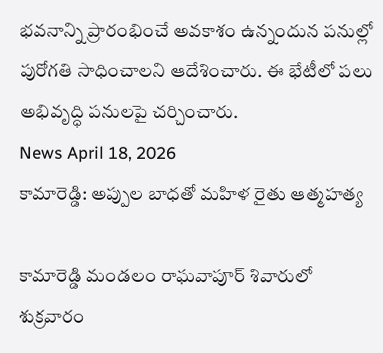భవనాన్ని ప్రారంభించే అవకాశం ఉన్నందున పనుల్లో పురోగతి సాధించాలని ఆదేశించారు. ఈ భేటీలో పలు అభివృద్ధి పనులపై చర్చించారు.
News April 18, 2026
కామారెడ్డి: అప్పుల బాధతో మహిళ రైతు ఆత్మహత్య

కామారెడ్డి మండలం రాఘవాపూర్ శివారులో శుక్రవారం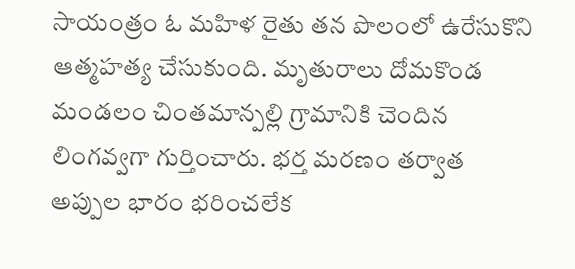సాయంత్రం ఓ మహిళ రైతు తన పొలంలో ఉరేసుకొని ఆత్మహత్య చేసుకుంది. మృతురాలు దోమకొండ మండలం చింతమాన్పల్లి గ్రామానికి చెందిన లింగవ్వగా గుర్తించారు. భర్త మరణం తర్వాత అప్పుల భారం భరించలేక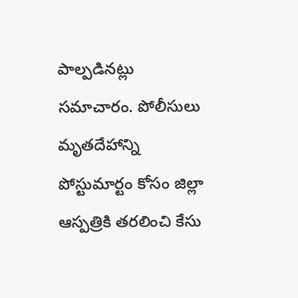పాల్పడినట్లు సమాచారం. పోలీసులు మృతదేహాన్ని పోస్టుమార్టం కోసం జిల్లా ఆస్పత్రికి తరలించి కేసు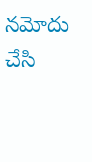నమోదు చేసి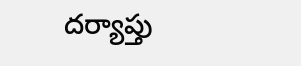దర్యాప్తు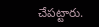చేపట్టారు.